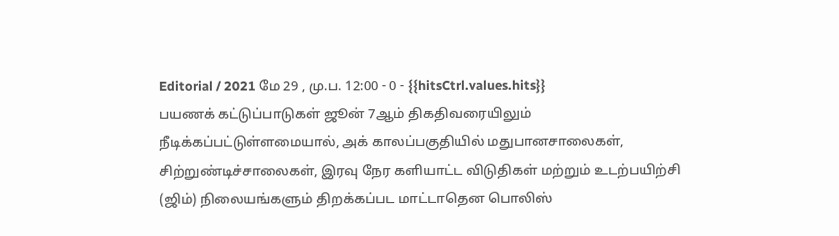Editorial / 2021 மே 29 , மு.ப. 12:00 - 0 - {{hitsCtrl.values.hits}}
பயணக் கட்டுப்பாடுகள் ஜூன் 7ஆம் திகதிவரையிலும் நீடிக்கப்பட்டுள்ளமையால், அக் காலப்பகுதியில் மதுபானசாலைகள், சிற்றுண்டிச்சாலைகள், இரவு நேர களியாட்ட விடுதிகள் மற்றும் உடற்பயிற்சி (ஜிம்) நிலையங்களும் திறக்கப்பட மாட்டாதென பொலிஸ்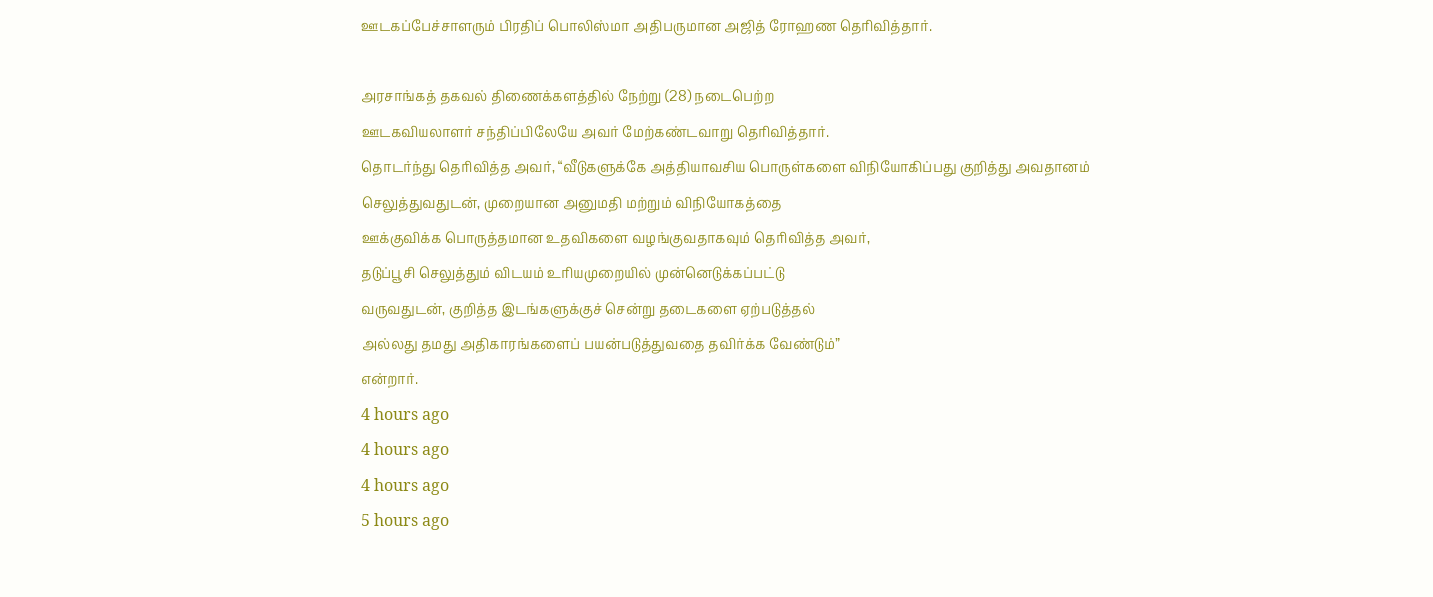ஊடகப்பேச்சாளரும் பிரதிப் பொலிஸ்மா அதிபருமான அஜித் ரோஹண தெரிவித்தார்.

அரசாங்கத் தகவல் திணைக்களத்தில் நேற்று (28) நடைபெற்ற
ஊடகவியலாளர் சந்திப்பிலேயே அவர் மேற்கண்டவாறு தெரிவித்தார்.
தொடர்ந்து தெரிவித்த அவர், “வீடுகளுக்கே அத்தியாவசிய பொருள்களை விநியோகிப்பது குறித்து அவதானம் செலுத்துவதுடன், முறையான அனுமதி மற்றும் விநியோகத்தை
ஊக்குவிக்க பொருத்தமான உதவிகளை வழங்குவதாகவும் தெரிவித்த அவர்,
தடுப்பூசி செலுத்தும் விடயம் உரியமுறையில் முன்னெடுக்கப்பட்டு
வருவதுடன், குறித்த இடங்களுக்குச் சென்று தடைகளை ஏற்படுத்தல்
அல்லது தமது அதிகாரங்களைப் பயன்படுத்துவதை தவிர்க்க வேண்டும்”
என்றார்.
4 hours ago
4 hours ago
4 hours ago
5 hours ago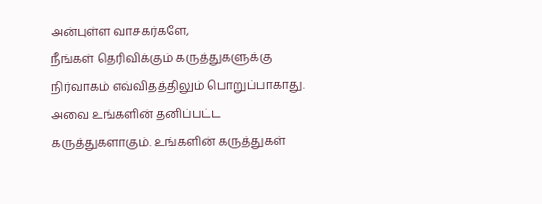அன்புள்ள வாசகர்களே,
நீங்கள் தெரிவிக்கும் கருத்துகளுக்கு நிர்வாகம் எவ்விதத்திலும் பொறுப்பாகாது. அவை உங்களின் தனிப்பட்ட கருத்துகளாகும். உங்களின் கருத்துகள்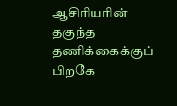ஆசிரியரின் தகுந்த தணிக்கைக்குப் பிறகே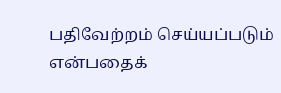பதிவேற்றம் செய்யப்படும் என்பதைக்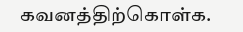கவனத்திற்கொள்க.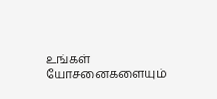உங்கள் யோசனைகளையும்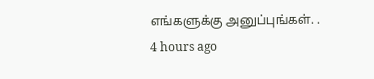எங்களுக்கு அனுப்புங்கள். .
4 hours ago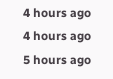4 hours ago
4 hours ago
5 hours ago